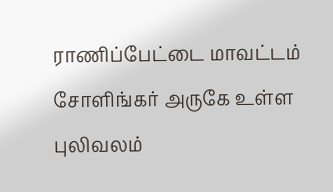ராணிப்பேட்டை மாவட்டம் சோளிங்கர் அருகே உள்ள புலிவலம்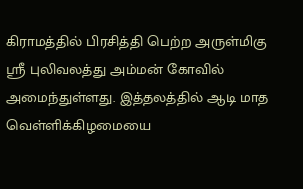கிராமத்தில் பிரசித்தி பெற்ற அருள்மிகு ஸ்ரீ புலிவலத்து அம்மன் கோவில் அமைந்துள்ளது. இத்தலத்தில் ஆடி மாத வெள்ளிக்கிழமையை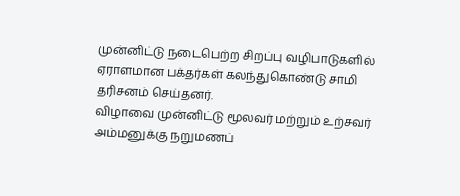முன்னிட்டு நடைபெற்ற சிறப்பு வழிபாடுகளில் ஏராளமான பக்தர்கள் கலந்துகொண்டு சாமி தரிசனம் செய்தனர்.
விழாவை முன்னிட்டு மூலவர் மற்றும் உற்சவர் அம்மனுக்கு நறுமணப்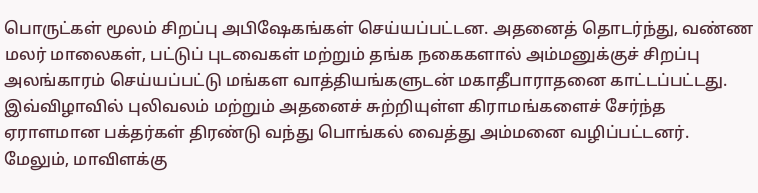பொருட்கள் மூலம் சிறப்பு அபிஷேகங்கள் செய்யப்பட்டன. அதனைத் தொடர்ந்து, வண்ண மலர் மாலைகள், பட்டுப் புடவைகள் மற்றும் தங்க நகைகளால் அம்மனுக்குச் சிறப்பு அலங்காரம் செய்யப்பட்டு மங்கள வாத்தியங்களுடன் மகாதீபாராதனை காட்டப்பட்டது.
இவ்விழாவில் புலிவலம் மற்றும் அதனைச் சுற்றியுள்ள கிராமங்களைச் சேர்ந்த ஏராளமான பக்தர்கள் திரண்டு வந்து பொங்கல் வைத்து அம்மனை வழிப்பட்டனர். மேலும், மாவிளக்கு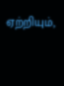ஏற்றியும்,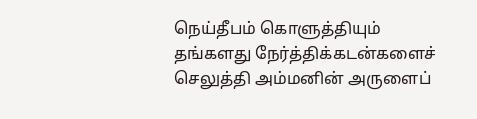நெய்தீபம் கொளுத்தியும் தங்களது நேர்த்திக்கடன்களைச் செலுத்தி அம்மனின் அருளைப்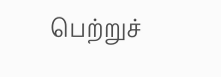பெற்றுச்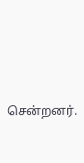சென்றனர்.